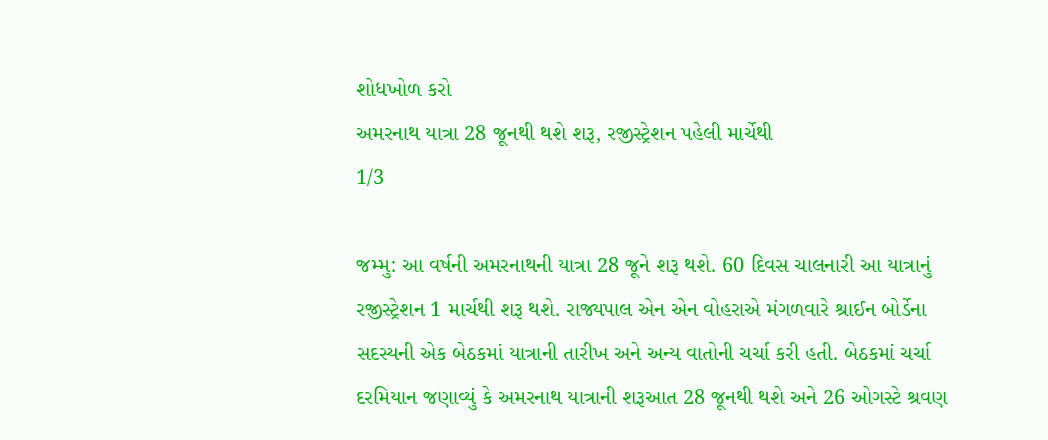શોધખોળ કરો
અમરનાથ યાત્રા 28 જૂનથી થશે શરૂ, રજીસ્ટ્રેશન પહેલી માર્ચેથી
1/3

જમ્મુ: આ વર્ષની અમરનાથની યાત્રા 28 જૂને શરૂ થશે. 60 દિવસ ચાલનારી આ યાત્રાનું રજીસ્ટ્રેશન 1 માર્ચથી શરૂ થશે. રાજ્યપાલ એન એન વોહરાએ મંગળવારે શ્રાઈન બોર્ડેના સદસ્યની એક બેઠકમાં યાત્રાની તારીખ અને અન્ય વાતોની ચર્ચા કરી હતી. બેઠકમાં ચર્ચા દરમિયાન જણાવ્યું કે અમરનાથ યાત્રાની શરૂઆત 28 જૂનથી થશે અને 26 ઓગસ્ટે શ્રવણ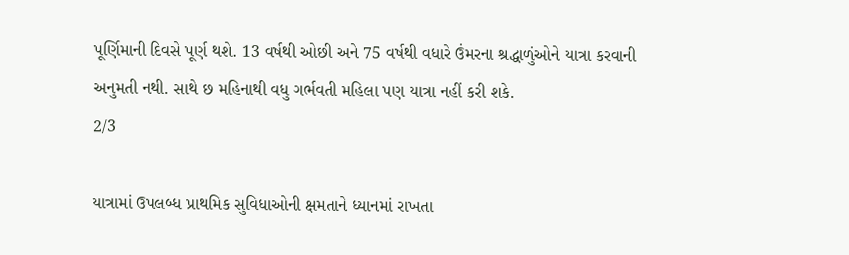પૂર્ણિમાની દિવસે પૂર્ણ થશે. 13 વર્ષથી ઓછી અને 75 વર્ષથી વધારે ઉંમરના શ્રદ્ધાળુંઓને યાત્રા કરવાની અનુમતી નથી. સાથે છ મહિનાથી વધુ ગર્ભવતી મહિલા પણ યાત્રા નહીં કરી શકે.
2/3

યાત્રામાં ઉપલબ્ધ પ્રાથમિક સુવિધાઓની ક્ષમતાને ધ્યાનમાં રાખતા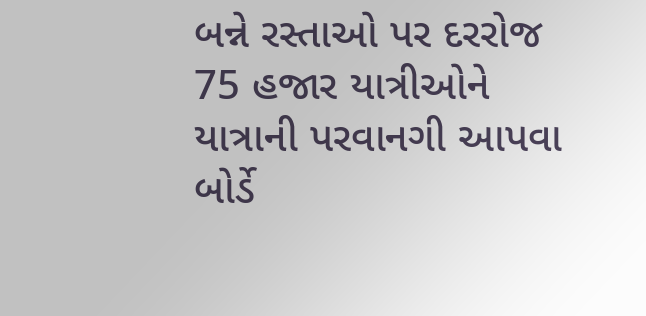બન્ને રસ્તાઓ પર દરરોજ 75 હજાર યાત્રીઓને યાત્રાની પરવાનગી આપવા બોર્ડે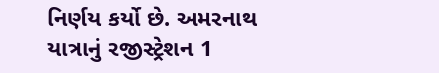નિર્ણય કર્યો છે. અમરનાથ યાત્રાનું રજીસ્ટ્રેશન 1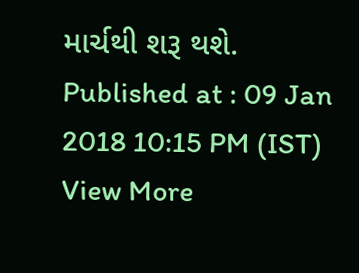માર્ચથી શરૂ થશે.
Published at : 09 Jan 2018 10:15 PM (IST)
View More